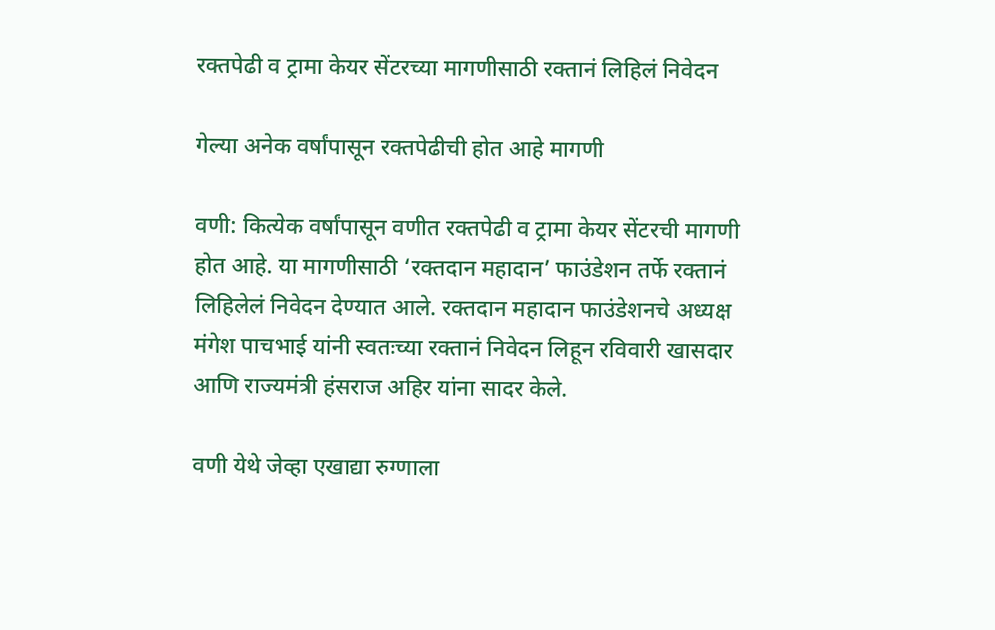रक्तपेढी व ट्रामा केयर सेंटरच्या मागणीसाठी रक्तानं लिहिलं निवेदन

गेल्या अनेक वर्षांपासून रक्तपेढीची होत आहे मागणी

वणी: कित्येक वर्षांपासून वणीत रक्तपेढी व ट्रामा केयर सेंटरची मागणी होत आहे. या मागणीसाठी ‘रक्तदान महादान’ फाउंडेशन तर्फे रक्तानं लिहिलेलं निवेदन देण्यात आले. रक्तदान महादान फाउंडेशनचे अध्यक्ष मंगेश पाचभाई यांनी स्वतःच्या रक्तानं निवेदन लिहून रविवारी खासदार आणि राज्यमंत्री हंसराज अहिर यांना सादर केले.

वणी येथे जेव्हा एखाद्या रुग्णाला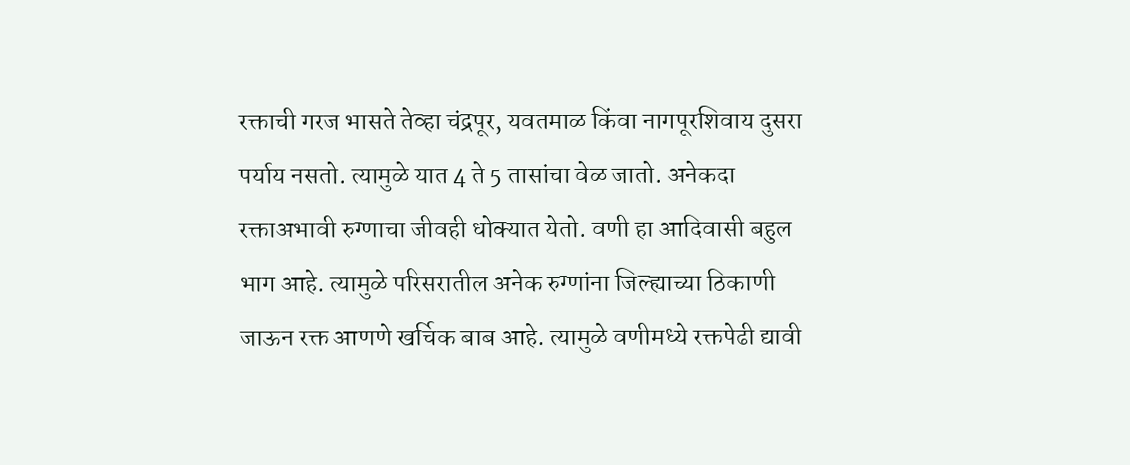रक्ताची गरज भासते तेव्हा चंद्रपूर, यवतमाळ किंवा नागपूरशिवाय दुसरा पर्याय नसतो. त्यामुळे यात 4 ते 5 तासांचा वेळ जातो. अनेकदा रक्ताअभावी रुग्णाचा जीवही धोक्यात येतो. वणी हा आदिवासी बहुल भाग आहे. त्यामुळे परिसरातील अनेक रुग्णांना जिल्ह्याच्या ठिकाणी जाऊन रक्त आणणे खर्चिक बाब आहे. त्यामुळे वणीमध्ये रक्तपेढी द्यावी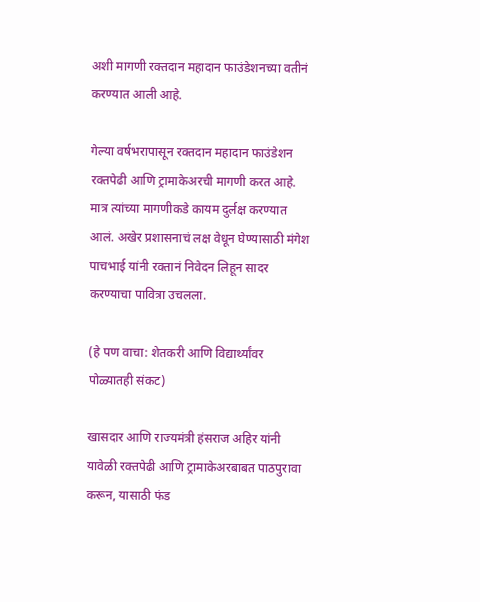अशी मागणी रक्तदान महादान फाउंडेशनच्या वतीनं करण्यात आली आहे.

गेल्या वर्षभरापासून रक्तदान महादान फाउंडेशन रक्तपेढी आणि ट्रामाकेअरची मागणी करत आहे. मात्र त्यांच्या मागणीकडे कायम दुर्लक्ष करण्यात आलं. अखेर प्रशासनाचं लक्ष वेधून घेण्यासाठी मंगेश पाचभाई यांनी रक्तानं निवेदन लिहून सादर करण्याचा पावित्रा उचलला.

(हे पण वाचा: शेतकरी आणि विद्यार्थ्यांवर पोळ्यातही संकट)

खासदार आणि राज्यमंत्री हंसराज अहिर यांनी यावेळी रक्तपेढी आणि ट्रामाकेअरबाबत पाठपुरावा करून, यासाठी फंड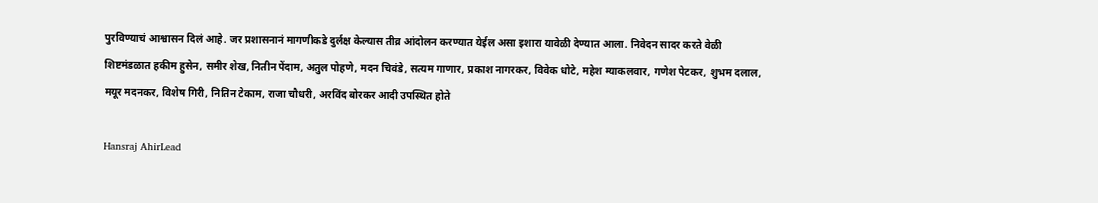पुरविण्याचं आश्वासन दिलं आहे. जर प्रशासनानं मागणीकडे दुर्लक्ष केल्यास तीव्र आंदोलन करण्यात येईल असा इशारा यावेळी देण्यात आला. निवेदन सादर करते वेळी शिष्टमंडळात हकीम हुसेन, समीर शेख, नितीन पेंदाम, अतुल पोहणे, मदन चिवंडे, सत्यम गाणार, प्रकाश नागरकर, विवेक धोटे, महेश म्याकलवार, गणेश पेटकर, शुभम दलाल, मयूर मदनकर, विशेष गिरी, नितिन टेकाम, राजा चौधरी, अरविंद बोरकर आदी उपस्थित होते

Hansraj AhirLead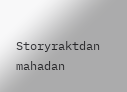Storyraktdan mahadan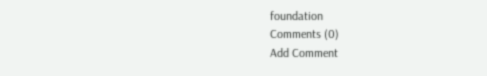foundation
Comments (0)
Add Comment